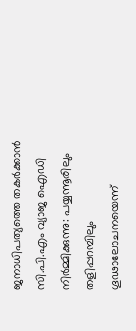ജനാധിപത്യത്തെ തകർക്കാൻ സി.പി.എം വ്യാജ ഐഡി നിർമ്മിക്കുന്നു: പയ്യന്നൂരിലും തളിപ്പറമ്പിലും ഗൂഢാലോചനയെന്ന്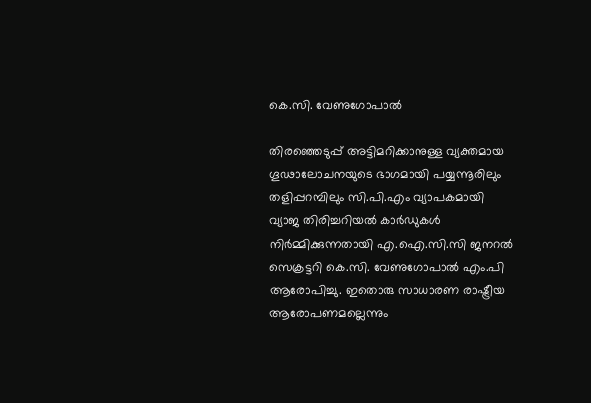കെ.സി. വേണുഗോപാൽ

തിരഞ്ഞെടുപ്പ് അട്ടിമറിക്കാനുള്ള വ്യക്തമായ ഗൂഢാലോചനയുടെ ഭാഗമായി പയ്യന്നൂരിലും തളിപ്പറമ്പിലും സി.പി.എം വ്യാപകമായി വ്യാജ തിരിച്ചറിയൽ കാർഡുകൾ നിർമ്മിക്കുന്നതായി എ.ഐ.സി.സി ജനറൽ സെക്രട്ടറി കെ.സി. വേണുഗോപാൽ എം.പി ആരോപിച്ചു. ഇതൊരു സാധാരണ രാഷ്ട്രീയ ആരോപണമല്ലെന്നും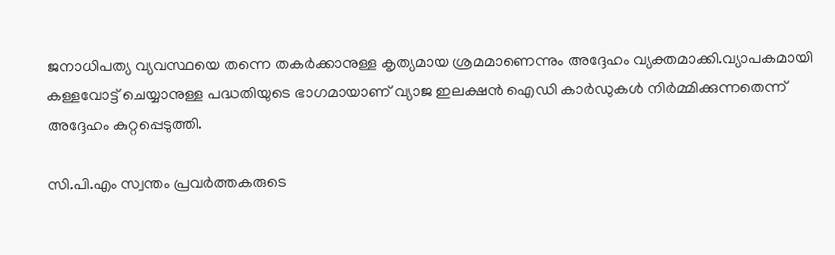ജനാധിപത്യ വ്യവസ്ഥയെ തന്നെ തകർക്കാനുള്ള കൃത്യമായ ശ്രമമാണെന്നും അദ്ദേഹം വ്യക്തമാക്കി.വ്യാപകമായി കള്ളവോട്ട് ചെയ്യാനുള്ള പദ്ധതിയുടെ ഭാഗമായാണ് വ്യാജ ഇലക്ഷൻ ഐഡി കാർഡുകൾ നിർമ്മിക്കുന്നതെന്ന് അദ്ദേഹം കുറ്റപ്പെടുത്തി.

സി.പി.എം സ്വന്തം പ്രവർത്തകരുടെ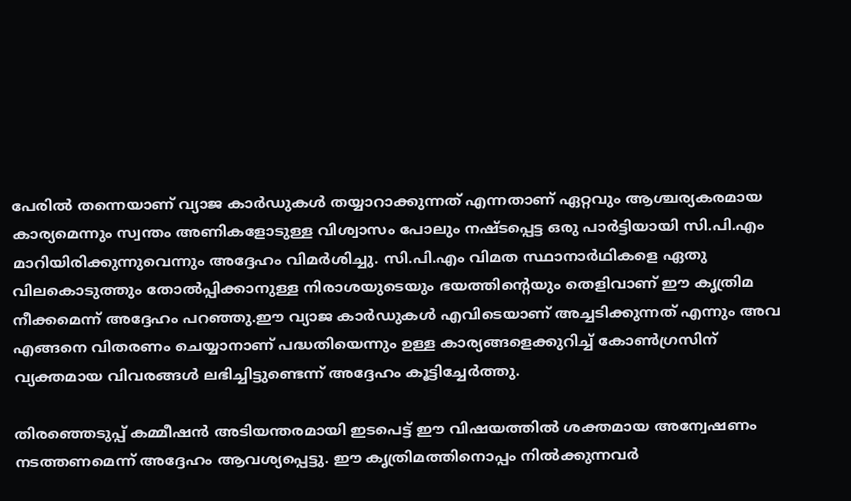പേരിൽ തന്നെയാണ് വ്യാജ കാർഡുകൾ തയ്യാറാക്കുന്നത് എന്നതാണ് ഏറ്റവും ആശ്ചര്യകരമായ കാര്യമെന്നും സ്വന്തം അണികളോടുള്ള വിശ്വാസം പോലും നഷ്ടപ്പെട്ട ഒരു പാർട്ടിയായി സി.പി.എം മാറിയിരിക്കുന്നുവെന്നും അദ്ദേഹം വിമർശിച്ചു. സി.പി.എം വിമത സ്ഥാനാർഥികളെ ഏതു വിലകൊടുത്തും തോൽപ്പിക്കാനുള്ള നിരാശയുടെയും ഭയത്തിന്റെയും തെളിവാണ് ഈ കൃത്രിമ നീക്കമെന്ന് അദ്ദേഹം പറഞ്ഞു.ഈ വ്യാജ കാർഡുകൾ എവിടെയാണ് അച്ചടിക്കുന്നത് എന്നും അവ എങ്ങനെ വിതരണം ചെയ്യാനാണ് പദ്ധതിയെന്നും ഉള്ള കാര്യങ്ങളെക്കുറിച്ച് കോൺഗ്രസിന് വ്യക്തമായ വിവരങ്ങൾ ലഭിച്ചിട്ടുണ്ടെന്ന് അദ്ദേഹം കൂട്ടിച്ചേർത്തു.

തിരഞ്ഞെടുപ്പ് കമ്മീഷൻ അടിയന്തരമായി ഇടപെട്ട് ഈ വിഷയത്തിൽ ശക്തമായ അന്വേഷണം നടത്തണമെന്ന് അദ്ദേഹം ആവശ്യപ്പെട്ടു. ഈ കൃത്രിമത്തിനൊപ്പം നിൽക്കുന്നവർ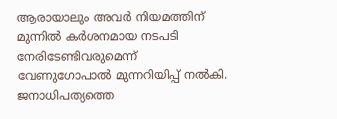ആരായാലും അവർ നിയമത്തിന് മുന്നിൽ കർശനമായ നടപടി നേരിടേണ്ടിവരുമെന്ന് വേണുഗോപാൽ മുന്നറിയിപ്പ് നൽകി. ജനാധിപത്യത്തെ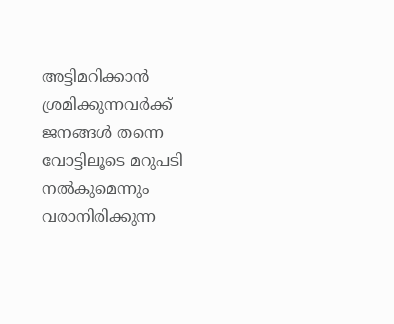അട്ടിമറിക്കാൻ ശ്രമിക്കുന്നവർക്ക് ജനങ്ങൾ തന്നെ വോട്ടിലൂടെ മറുപടി നൽകുമെന്നും വരാനിരിക്കുന്ന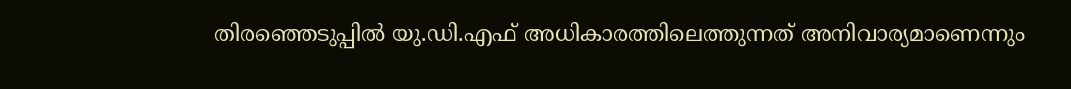തിരഞ്ഞെടുപ്പിൽ യു.ഡി.എഫ് അധികാരത്തിലെത്തുന്നത് അനിവാര്യമാണെന്നും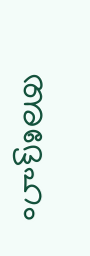അദ്ദേഹം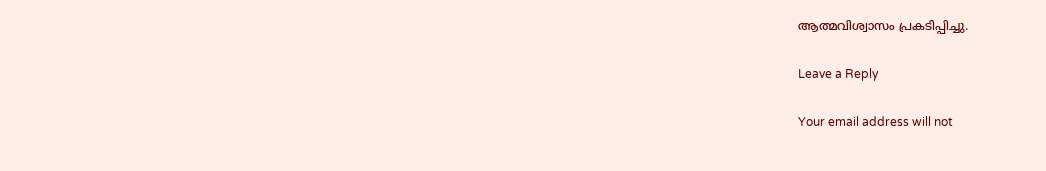ആത്മവിശ്വാസം പ്രകടിപ്പിച്ചു.

Leave a Reply

Your email address will not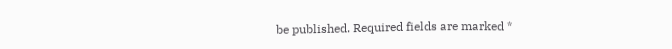be published. Required fields are marked *